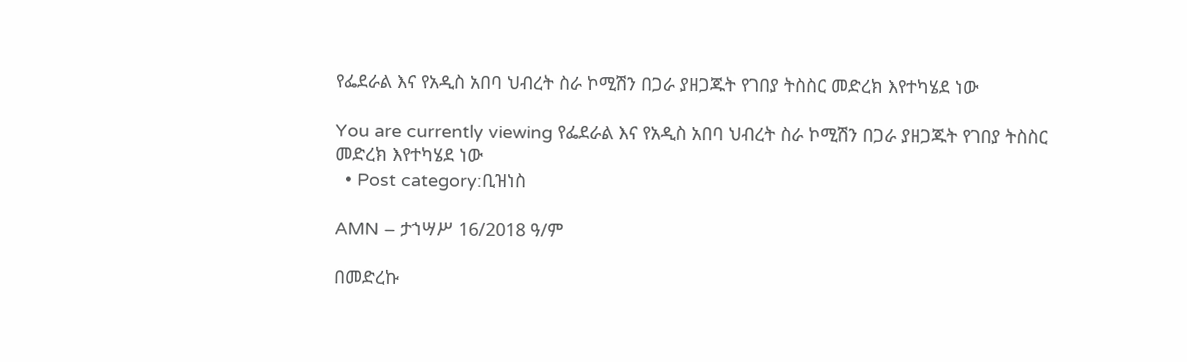የፌደራል እና የአዲስ አበባ ህብረት ስራ ኮሚሽን በጋራ ያዘጋጁት የገበያ ትስስር መድረክ እየተካሄደ ነው

You are currently viewing የፌደራል እና የአዲስ አበባ ህብረት ስራ ኮሚሽን በጋራ ያዘጋጁት የገበያ ትስስር መድረክ እየተካሄደ ነው
  • Post category:ቢዝነስ

AMN – ታኀሣሥ 16/2018 ዓ/ም

በመድረኩ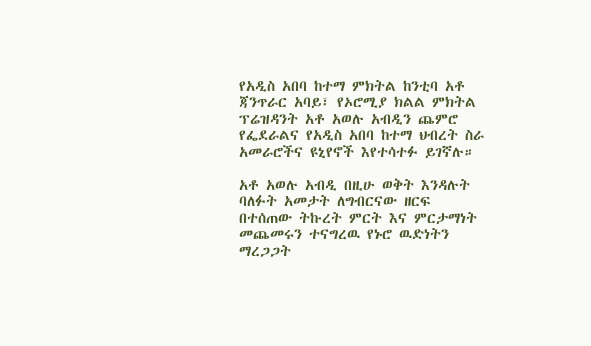የአዲስ አበባ ከተማ ምክትል ከንቲባ አቶ ጃንጥራር አባይ፣ የኦሮሚያ ክልል ምክትል ፕሬዝዳንት አቶ አወሉ አብዲን ጨምሮ የፌደራልና የአዲስ አበባ ከተማ ህብረት ስራ አመራሮችና ዩኒየኖች እየተሳተፉ ይገኛሉ።

አቶ አወሉ አብዲ በዚሁ ወቅት እንዳሉት ባለፉት አመታት ለግብርናው ዘርፍ በተሰጠው ትኩረት ምርት እና ምርታማነት መጨመሩን ተናግረዉ የኑሮ ዉድነትን ማረጋጋት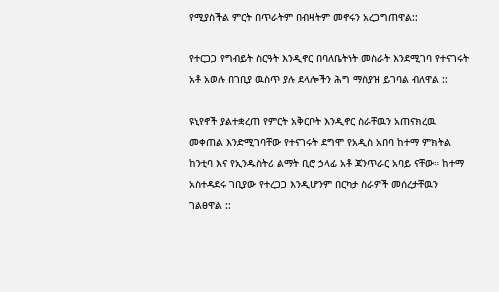የሚያስችል ምርት በጥራትም በብዛትም መኖሩን አረጋግጠዋል::

የተርጋጋ የግብይት ስርዓት እንዲኖር በባለቤትነት መስራት እንደሚገባ የተናገሩት አቶ አወሉ በገቢያ ዉስጥ ያሉ ደላሎችን ሕግ ማስያዝ ይገባል ብለዋል ::

ዩኒየኖች ያልተቋረጠ የምርት አቅርቦት እንዲኖር ስራቸዉን አጠናክረዉ መቀጠል እንድሚገባቸው የተናገሩት ደግሞ የአዲስ አበባ ከተማ ምክትል ከንቲባ እና የኢንዱስትሪ ልማት ቢሮ ኃላፊ አቶ ጃንጥራር አባይ ናቸው። ከተማ አስተዳደሩ ገቢያው የተረጋጋ እንዲሆንም በርካታ ስራዎች መሰረታቸዉን ገልፀዋል ::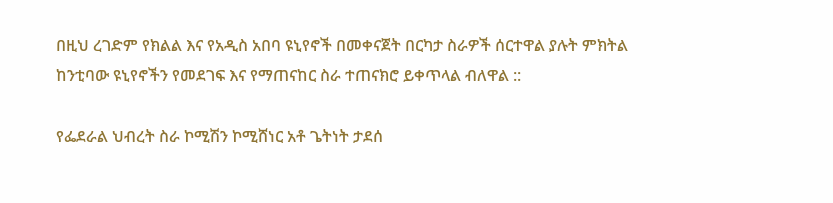በዚህ ረገድም የክልል እና የአዲስ አበባ ዩኒየኖች በመቀናጀት በርካታ ስራዎች ሰርተዋል ያሉት ምክትል ከንቲባው ዩኒየኖችን የመደገፍ እና የማጠናከር ስራ ተጠናክሮ ይቀጥላል ብለዋል ::

የፌደራል ህብረት ስራ ኮሚሽን ኮሚሸነር አቶ ጌትነት ታደሰ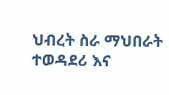ህብረት ስራ ማህበራት ተወዳደሪ እና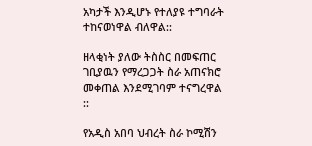አካታች እንዲሆኑ የተለያዩ ተግባራት ተከናወነዋል ብለዋል::

ዘላቂነት ያለው ትስስር በመፍጠር ገቢያዉን የማረጋጋት ስራ አጠናክሮ መቀጠል እንደሚገባም ተናግረዋል ::

የአዲስ አበባ ህብረት ስራ ኮሚሽን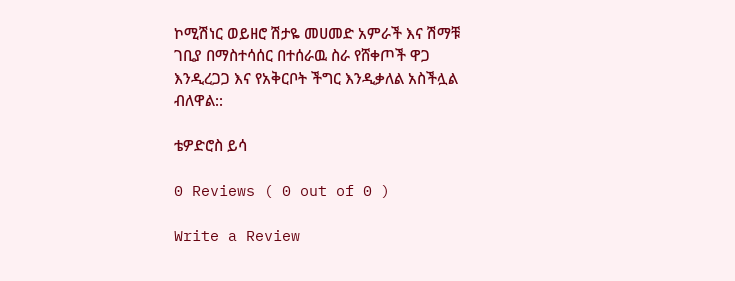ኮሚሽነር ወይዘሮ ሽታዬ መሀመድ አምራች እና ሽማቹ ገቢያ በማስተሳሰር በተሰራዉ ስራ የሸቀጦች ዋጋ እንዲረጋጋ እና የአቅርቦት ችግር እንዲቃለል አስችሏል ብለዋል::

ቴዎድሮስ ይሳ

0 Reviews ( 0 out of 0 )

Write a Review